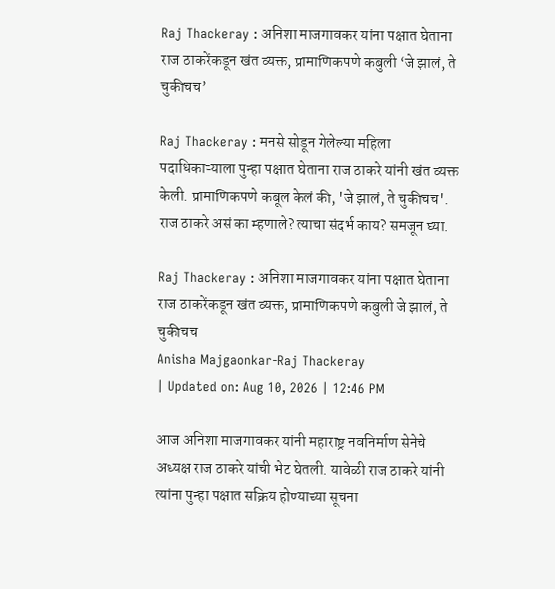Raj Thackeray : अनिशा माजगावकर यांना पक्षात घेताना राज ठाकरेंकडून खंत व्यक्त, प्रामाणिकपणे कबुली ‘जे झालं, ते चुकीचच’

Raj Thackeray : मनसे सोडून गेलेल्या महिला पदाधिकाऱ्याला पुन्हा पक्षात घेताना राज ठाकरे यांनी खंत व्यक्त केली. प्रामाणिकपणे कबूल केलं की, 'जे झालं, ते चुकीचच'. राज ठाकरे असं का म्हणाले? त्याचा संदर्भ काय? समजून घ्या.

Raj Thackeray : अनिशा माजगावकर यांना पक्षात घेताना राज ठाकरेंकडून खंत व्यक्त, प्रामाणिकपणे कबुली जे झालं, ते चुकीचच
Anisha Majgaonkar-Raj Thackeray
| Updated on: Aug 10, 2026 | 12:46 PM

आज अनिशा माजगावकर यांनी महाराष्ट्र नवनिर्माण सेनेचे अध्यक्ष राज ठाकरे यांची भेट घेतली. यावेळी राज ठाकरे यांनी त्यांना पुन्हा पक्षात सक्रिय होण्याच्या सूचना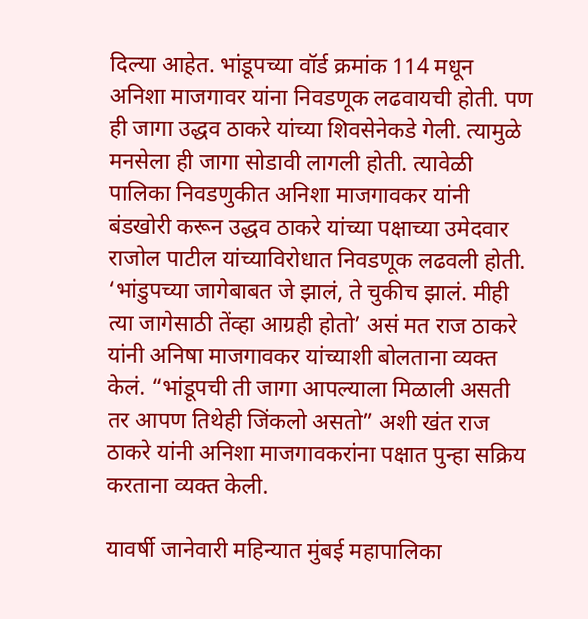दिल्या आहेत. भांडूपच्या वॉर्ड क्रमांक 114 मधून अनिशा माजगावर यांना निवडणूक लढवायची होती. पण ही जागा उद्धव ठाकरे यांच्या शिवसेनेकडे गेली. त्यामुळे मनसेला ही जागा सोडावी लागली होती. त्यावेळी पालिका निवडणुकीत अनिशा माजगावकर यांनी बंडखोरी करून उद्धव ठाकरे यांच्या पक्षाच्या उमेदवार राजोल पाटील यांच्याविरोधात निवडणूक लढवली होती. ‘भांडुपच्या जागेबाबत जे झालं, ते चुकीच झालं. मीही त्या जागेसाठी तेंव्हा आग्रही होतो’ असं मत राज ठाकरे यांनी अनिषा माजगावकर यांच्याशी बोलताना व्यक्त केलं. “भांडूपची ती जागा आपल्याला मिळाली असती तर आपण तिथेही जिंकलो असतो” अशी खंत राज ठाकरे यांनी अनिशा माजगावकरांना पक्षात पुन्हा सक्रिय करताना व्यक्त केली.

यावर्षी जानेवारी महिन्यात मुंबई महापालिका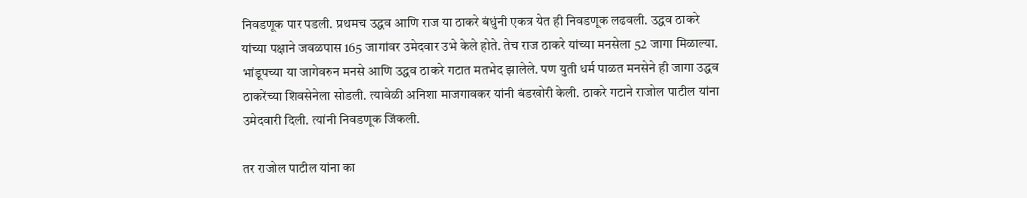निवडणूक पार पडली. प्रथमच उद्धव आणि राज या ठाकरे बंधुंनी एकत्र येत ही निवडणूक लढवली. उद्धव ठाकरे यांच्या पक्षाने जवळपास 165 जागांवर उमेदवार उभे केले होते. तेच राज ठाकरे यांच्या मनसेला 52 जागा मिळाल्या. भांडूपच्या या जागेवरुन मनसे आणि उद्धव ठाकरे गटात मतभेद झालेले. पण युती धर्म पाळत मनसेने ही जागा उद्धव ठाकरेंच्या शिवसेनेला सोडली. त्यावेळी अनिशा माजगावकर यांनी बंडखोरी केली. ठाकरे गटाने राजोल पाटील यांना उमेदवारी दिली. त्यांनी निवडणूक जिंकली.

तर राजोल पाटील यांना का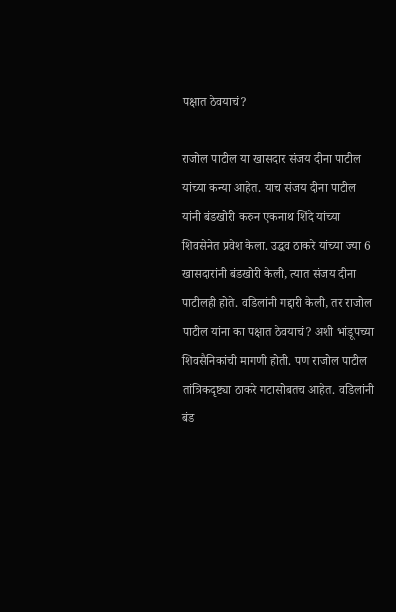पक्षात ठेवयाचं?

राजोल पाटील या खासदार संजय दीना पाटील यांच्या कन्या आहेत. याच संजय दीना पाटील यांनी बंडखोरी करुन एकनाथ शिंदे यांच्या शिवसेनेत प्रवेश केला. उद्धव ठाकरे यांच्या ज्या 6 खासदारांनी बंडखोरी केली, त्यात संजय दीना पाटीलही होते. वडिलांनी गद्दारी केली, तर राजोल पाटील यांना का पक्षात ठेवयाचं? अशी भांडूपच्या शिवसैनिकांची मागणी होती. पण राजोल पाटील तांत्रिकदृष्ट्या ठाकरे गटासोबतच आहेत. वडिलांनी बंड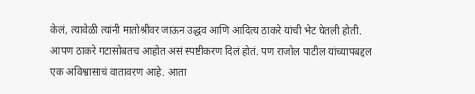केलं, त्यावेळी त्यांनी मातोश्रीवर जाऊन उद्धव आणि आदित्य ठाकरे यांची भेट घेतली होती. आपण ठाकरे गटासोबतच आहोत असं स्पष्टीकरण दिलं होतं. पण राजोल पाटील यांच्यापबद्दल एक अविश्वासाचं वातावरण आहे. आता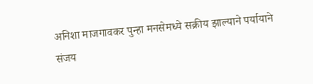अनिशा माजगावकर पुन्हा मनसेमध्ये सक्रीय झाल्याने पर्यायाने संजय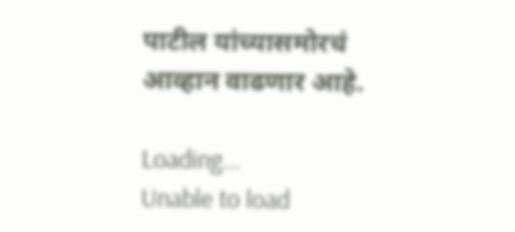पाटील यांच्यासमोरचं आव्हान वाढणार आहे.

Loading...
Unable to load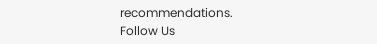recommendations.
Follow Us